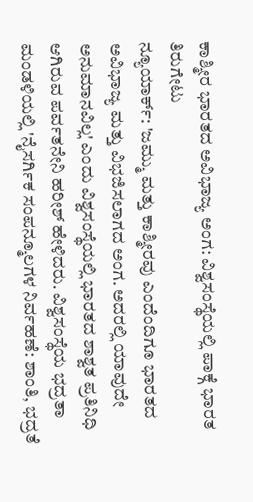ಕಾಶ್ಮೀರ ಭಾರತದ ಅವಿಭಾಜ್ಯ ಅಂಗ: ವಿಶ್ವಸಂಸ್ಥೆಯಲ್ಲಿ ಪಾಕ್ಗೆ ಭಾರತ ತಿರುಗೇಟು
ನ್ಯೂಯಾರ್ಕ್: 'ಜಮ್ಮು ಮತ್ತು ಕಾಶ್ಮೀರವು ಎಂದೆಂದಿಗೂ ಭಾರತದ ಅವಿಭಾಜ್ಯ ಮತ್ತು ವಿಭಜಿಸಲಾಗದ ಅಂಗ. ಅದರಲ್ಲಿ ಯಾವುದೇ ಅನುಮಾನವಿಲ್ಲ' ಎಂದು ವಿಶ್ವಸಂಸ್ಥೆಯಲ್ಲಿ ಭಾರತದ ಶಾಶ್ವತ ಪ್ರತಿನಿಧಿ ಆಗಿರುವ ಪರ್ವತನೇನಿ ಹರೀಶ್ ಹೇಳಿದರು. ವಿಶ್ವಸಂಸ್ಥೆಯ ಭದ್ರತಾ ಮಂಡಳಿಯಲ್ಲಿ 'ನೈಸರ್ಗಿಕ ಸಂಪನ್ಮೂಲಗಳ ನಿರ್ವಹಣೆ: ಶಾಂತಿ, ಭದ್ರತೆ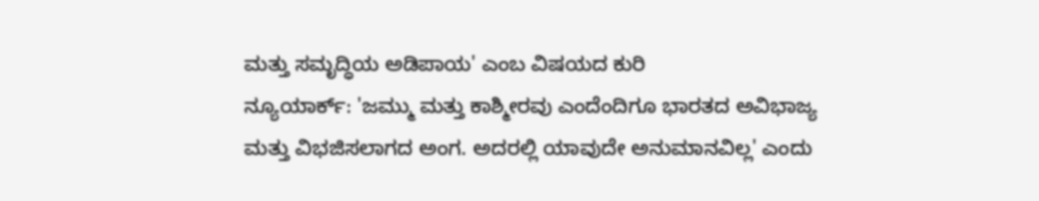ಮತ್ತು ಸಮೃದ್ಧಿಯ ಅಡಿಪಾಯ' ಎಂಬ ವಿಷಯದ ಕುರಿ
ನ್ಯೂಯಾರ್ಕ್: 'ಜಮ್ಮು ಮತ್ತು ಕಾಶ್ಮೀರವು ಎಂದೆಂದಿಗೂ ಭಾರತದ ಅವಿಭಾಜ್ಯ ಮತ್ತು ವಿಭಜಿಸಲಾಗದ ಅಂಗ. ಅದರಲ್ಲಿ ಯಾವುದೇ ಅನುಮಾನವಿಲ್ಲ' ಎಂದು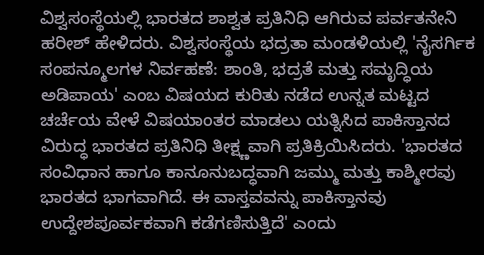ವಿಶ್ವಸಂಸ್ಥೆಯಲ್ಲಿ ಭಾರತದ ಶಾಶ್ವತ ಪ್ರತಿನಿಧಿ ಆಗಿರುವ ಪರ್ವತನೇನಿ ಹರೀಶ್ ಹೇಳಿದರು. ವಿಶ್ವಸಂಸ್ಥೆಯ ಭದ್ರತಾ ಮಂಡಳಿಯಲ್ಲಿ 'ನೈಸರ್ಗಿಕ ಸಂಪನ್ಮೂಲಗಳ ನಿರ್ವಹಣೆ: ಶಾಂತಿ, ಭದ್ರತೆ ಮತ್ತು ಸಮೃದ್ಧಿಯ ಅಡಿಪಾಯ' ಎಂಬ ವಿಷಯದ ಕುರಿತು ನಡೆದ ಉನ್ನತ ಮಟ್ಟದ ಚರ್ಚೆಯ ವೇಳೆ ವಿಷಯಾಂತರ ಮಾಡಲು ಯತ್ನಿಸಿದ ಪಾಕಿಸ್ತಾನದ ವಿರುದ್ಧ ಭಾರತದ ಪ್ರತಿನಿಧಿ ತೀಕ್ಷ್ಣವಾಗಿ ಪ್ರತಿಕ್ರಿಯಿಸಿದರು. 'ಭಾರತದ ಸಂವಿಧಾನ ಹಾಗೂ ಕಾನೂನುಬದ್ಧವಾಗಿ ಜಮ್ಮು ಮತ್ತು ಕಾಶ್ಮೀರವು ಭಾರತದ ಭಾಗವಾಗಿದೆ. ಈ ವಾಸ್ತವವನ್ನು ಪಾಕಿಸ್ತಾನವು ಉದ್ದೇಶಪೂರ್ವಕವಾಗಿ ಕಡೆಗಣಿಸುತ್ತಿದೆ' ಎಂದು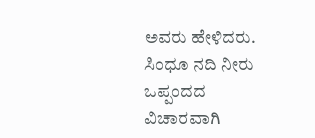ಅವರು ಹೇಳಿದರು. ಸಿಂಧೂ ನದಿ ನೀರು ಒಪ್ಪಂದದ ವಿಚಾರವಾಗಿ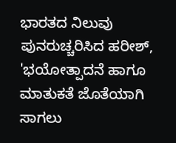ಭಾರತದ ನಿಲುವು ಪುನರುಚ್ಚರಿಸಿದ ಹರೀಶ್, 'ಭಯೋತ್ಪಾದನೆ ಹಾಗೂ ಮಾತುಕತೆ ಜೊತೆಯಾಗಿ ಸಾಗಲು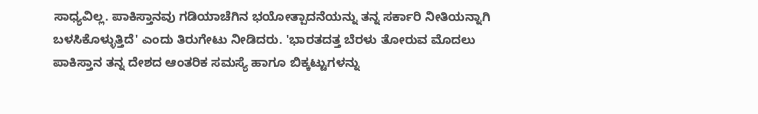ಸಾಧ್ಯವಿಲ್ಲ. ಪಾಕಿಸ್ತಾನವು ಗಡಿಯಾಚೆಗಿನ ಭಯೋತ್ಪಾದನೆಯನ್ನು ತನ್ನ ಸರ್ಕಾರಿ ನೀತಿಯನ್ನಾಗಿ ಬಳಸಿಕೊಳ್ಳುತ್ತಿದೆ' ಎಂದು ತಿರುಗೇಟು ನೀಡಿದರು. 'ಭಾರತದತ್ತ ಬೆರಳು ತೋರುವ ಮೊದಲು ಪಾಕಿಸ್ತಾನ ತನ್ನ ದೇಶದ ಆಂತರಿಕ ಸಮಸ್ಯೆ ಹಾಗೂ ಬಿಕ್ಕಟ್ಟುಗಳನ್ನು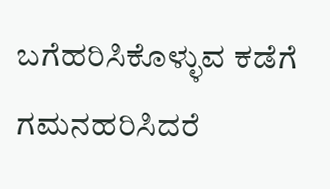ಬಗೆಹರಿಸಿಕೊಳ್ಳುವ ಕಡೆಗೆ ಗಮನಹರಿಸಿದರೆ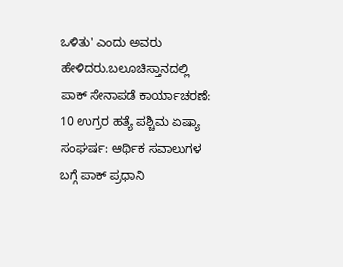ಒಳಿತು' ಎಂದು ಅವರು ಹೇಳಿದರು.ಬಲೂಚಿಸ್ತಾನದಲ್ಲಿ ಪಾಕ್ ಸೇನಾಪಡೆ ಕಾರ್ಯಾಚರಣೆ: 10 ಉಗ್ರರ ಹತ್ಯೆ ಪಶ್ಚಿಮ ಏಷ್ಯಾ ಸಂಘರ್ಷ: ಆರ್ಥಿಕ ಸವಾಲುಗಳ ಬಗ್ಗೆ ಪಾಕ್ ಪ್ರಧಾನಿ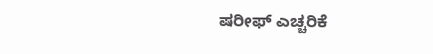ಷರೀಫ್ ಎಚ್ಚರಿಕೆ